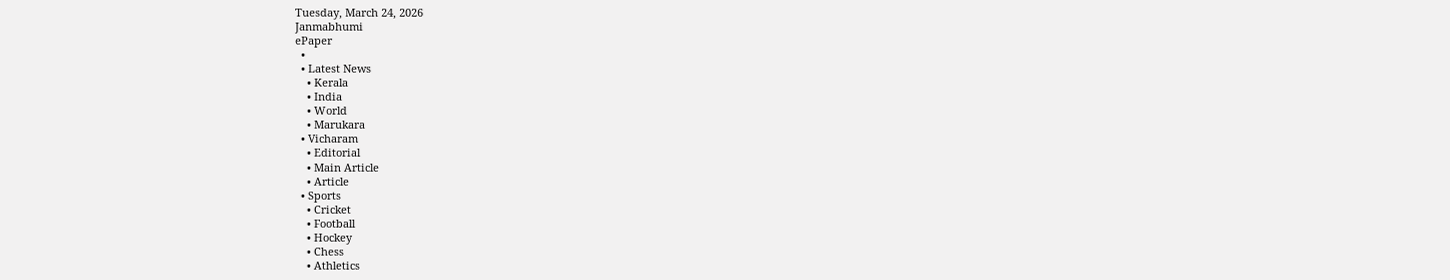Tuesday, March 24, 2026
Janmabhumi
ePaper
  •
  • Latest News
    • Kerala
    • India
    • World
    • Marukara
  • Vicharam
    • Editorial
    • Main Article
    • Article
  • Sports
    • Cricket
    • Football
    • Hockey
    • Chess
    • Athletics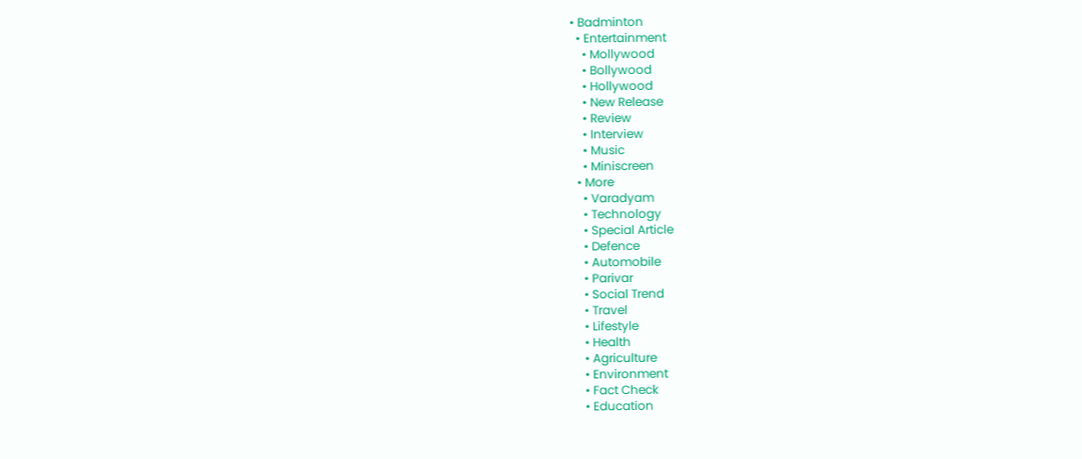• Badminton
  • Entertainment
    • Mollywood
    • Bollywood
    • Hollywood
    • New Release
    • Review
    • Interview
    • Music
    • Miniscreen
  • More
    • Varadyam
    • Technology
    • Special Article
    • Defence
    • Automobile
    • Parivar
    • Social Trend
    • Travel
    • Lifestyle
    • Health
    • Agriculture
    • Environment
    • Fact Check
    • Education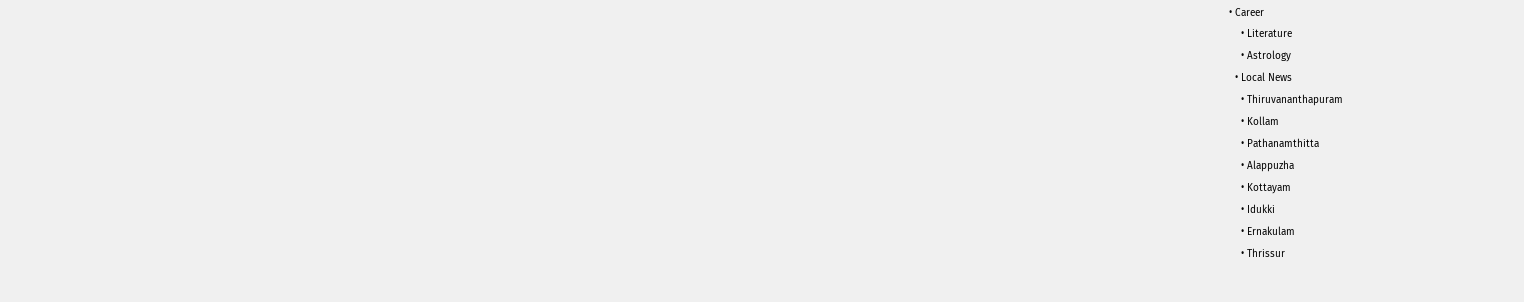• Career
    • Literature
    • Astrology
  • Local News
    • Thiruvananthapuram
    • Kollam
    • Pathanamthitta
    • Alappuzha
    • Kottayam
    • Idukki
    • Ernakulam
    • Thrissur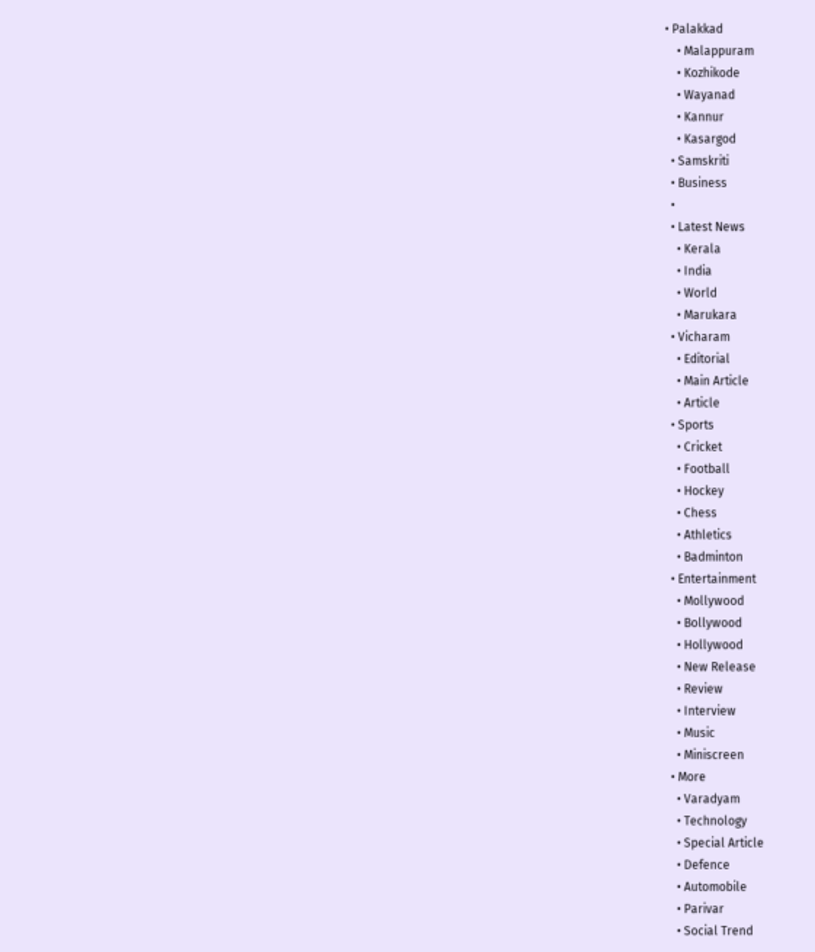• Palakkad
    • Malappuram
    • Kozhikode
    • Wayanad
    • Kannur
    • Kasargod
  • Samskriti
  • Business
  •
  • Latest News
    • Kerala
    • India
    • World
    • Marukara
  • Vicharam
    • Editorial
    • Main Article
    • Article
  • Sports
    • Cricket
    • Football
    • Hockey
    • Chess
    • Athletics
    • Badminton
  • Entertainment
    • Mollywood
    • Bollywood
    • Hollywood
    • New Release
    • Review
    • Interview
    • Music
    • Miniscreen
  • More
    • Varadyam
    • Technology
    • Special Article
    • Defence
    • Automobile
    • Parivar
    • Social Trend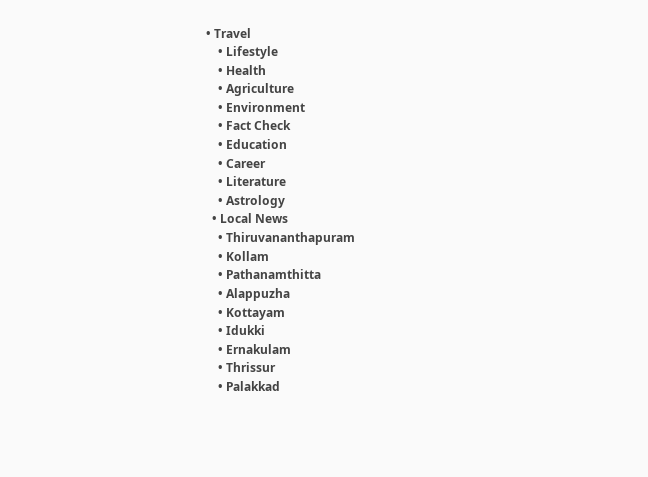• Travel
    • Lifestyle
    • Health
    • Agriculture
    • Environment
    • Fact Check
    • Education
    • Career
    • Literature
    • Astrology
  • Local News
    • Thiruvananthapuram
    • Kollam
    • Pathanamthitta
    • Alappuzha
    • Kottayam
    • Idukki
    • Ernakulam
    • Thrissur
    • Palakkad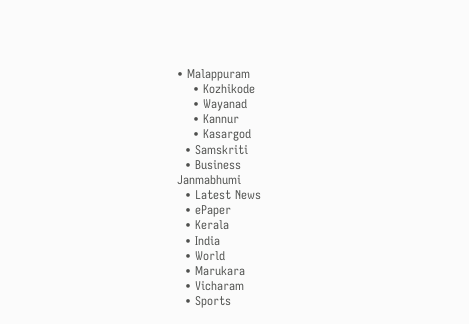• Malappuram
    • Kozhikode
    • Wayanad
    • Kannur
    • Kasargod
  • Samskriti
  • Business
Janmabhumi
  • Latest News
  • ePaper
  • Kerala
  • India
  • World
  • Marukara
  • Vicharam
  • Sports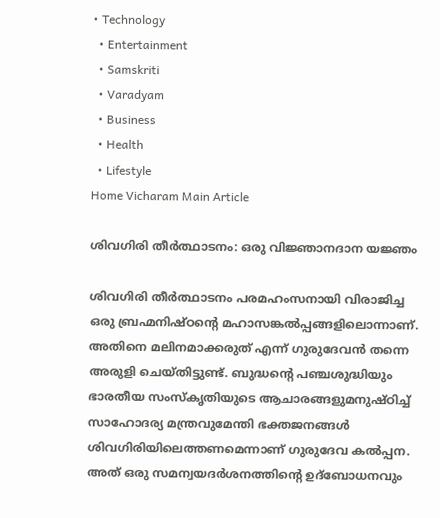• Technology
  • Entertainment
  • Samskriti
  • Varadyam
  • Business
  • Health
  • Lifestyle
Home Vicharam Main Article

ശിവഗിരി തീര്‍ത്ഥാടനം: ഒരു വിജ്ഞാനദാന യജ്ഞം

ശിവഗിരി തീര്‍ത്ഥാടനം പരമഹംസനായി വിരാജിച്ച ഒരു ബ്രഹ്മനിഷ്ഠന്റെ മഹാസങ്കല്‍പ്പങ്ങളിലൊന്നാണ്. അതിനെ മലിനമാക്കരുത് എന്ന് ഗുരുദേവന്‍ തന്നെ അരുളി ചെയ്തിട്ടുണ്ട്. ബുദ്ധന്റെ പഞ്ചശുദ്ധിയും ഭാരതീയ സംസ്‌കൃതിയുടെ ആചാരങ്ങളുമനുഷ്ഠിച്ച് സാഹോദര്യ മന്ത്രവുമേന്തി ഭക്തജനങ്ങള്‍ ശിവഗിരിയിലെത്തണമെന്നാണ് ഗുരുദേവ കല്‍പ്പന. അത് ഒരു സമന്വയദര്‍ശനത്തിന്റെ ഉദ്‌ബോധനവും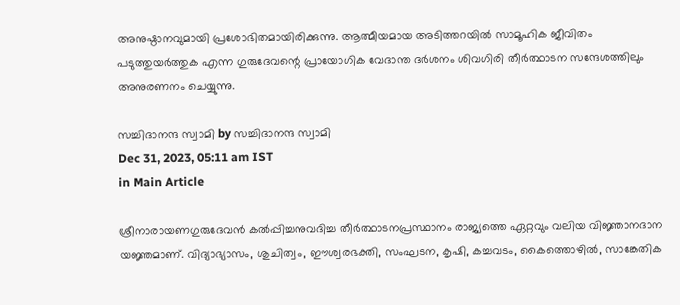അനുഷ്ഠാനവുമായി പ്രശോഭിതമായിരിക്കുന്നു. ആത്മീയമായ അടിത്തറയില്‍ സാമൂഹിക ജീവിതം പടുത്തുയര്‍ത്തുക എന്ന ഗുരുദേവന്റെ പ്രായോഗിക വേദാന്ത ദര്‍ശനം ശിവഗിരി തീര്‍ത്ഥാടന സന്ദേശത്തിലും അനുരണനം ചെയ്യുന്നു.

സച്ചിദാനന്ദ സ്വാമി by സച്ചിദാനന്ദ സ്വാമി
Dec 31, 2023, 05:11 am IST
in Main Article

ശ്രീനാരായണഗുരുദേവന്‍ കല്‍പ്പിച്ചനുവദിച്ച തീര്‍ത്ഥാടനപ്രസ്ഥാനം രാജ്യത്തെ ഏറ്റവും വലിയ വിജ്ഞാനദാന യജ്ഞമാണ്. വിദ്യാഭ്യാസം, ശുചിത്വം, ഈശ്വരഭക്തി, സംഘടന, കൃഷി, കച്ചവടം, കൈത്തൊഴില്‍, സാങ്കേതിക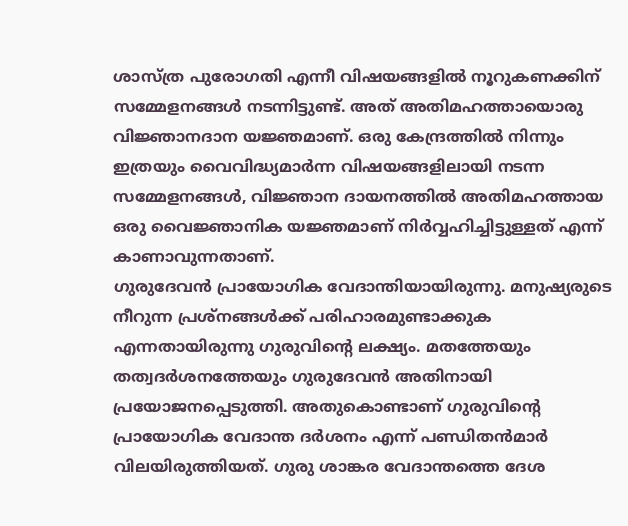ശാസ്ത്ര പുരോഗതി എന്നീ വിഷയങ്ങളില്‍ നൂറുകണക്കിന് സമ്മേളനങ്ങള്‍ നടന്നിട്ടുണ്ട്. അത് അതിമഹത്തായൊരു വിജ്ഞാനദാന യജ്ഞമാണ്. ഒരു കേന്ദ്രത്തില്‍ നിന്നും ഇത്രയും വൈവിദ്ധ്യമാര്‍ന്ന വിഷയങ്ങളിലായി നടന്ന സമ്മേളനങ്ങള്‍, വിജ്ഞാന ദായനത്തില്‍ അതിമഹത്തായ ഒരു വൈജ്ഞാനിക യജ്ഞമാണ് നിര്‍വ്വഹിച്ചിട്ടുള്ളത് എന്ന് കാണാവുന്നതാണ്.
ഗുരുദേവന്‍ പ്രായോഗിക വേദാന്തിയായിരുന്നു. മനുഷ്യരുടെ നീറുന്ന പ്രശ്‌നങ്ങള്‍ക്ക് പരിഹാരമുണ്ടാക്കുക എന്നതായിരുന്നു ഗുരുവിന്റെ ലക്ഷ്യം. മതത്തേയും തത്വദര്‍ശനത്തേയും ഗുരുദേവന്‍ അതിനായി പ്രയോജനപ്പെടുത്തി. അതുകൊണ്ടാണ് ഗുരുവിന്റെ പ്രായോഗിക വേദാന്ത ദര്‍ശനം എന്ന് പണ്ഡിതന്‍മാര്‍ വിലയിരുത്തിയത്. ഗുരു ശാങ്കര വേദാന്തത്തെ ദേശ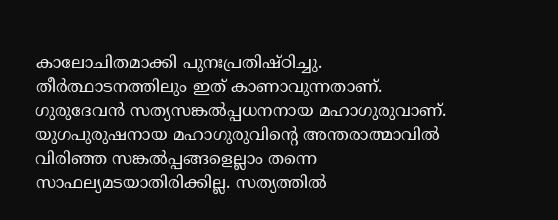കാലോചിതമാക്കി പുനഃപ്രതിഷ്ഠിച്ചു. തീര്‍ത്ഥാടനത്തിലും ഇത് കാണാവുന്നതാണ്.
ഗുരുദേവന്‍ സത്യസങ്കല്‍പ്പധനനായ മഹാഗുരുവാണ്. യുഗപുരുഷനായ മഹാഗുരുവിന്റെ അന്തരാത്മാവില്‍ വിരിഞ്ഞ സങ്കല്‍പ്പങ്ങളെല്ലാം തന്നെ സാഫല്യമടയാതിരിക്കില്ല. സത്യത്തില്‍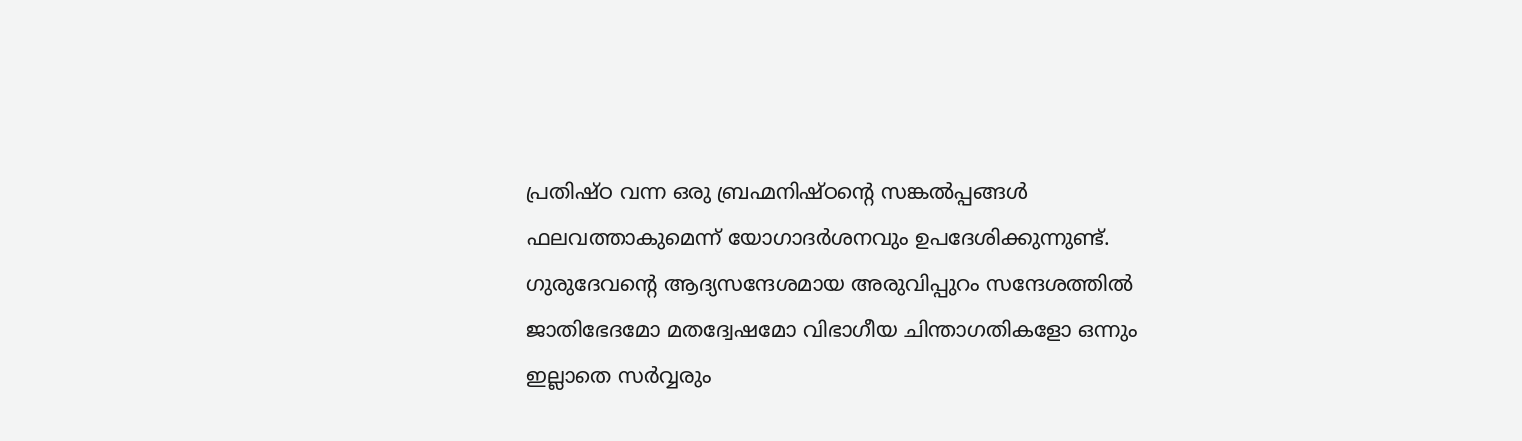പ്രതിഷ്ഠ വന്ന ഒരു ബ്രഹ്മനിഷ്ഠന്റെ സങ്കല്‍പ്പങ്ങള്‍ ഫലവത്താകുമെന്ന് യോഗാദര്‍ശനവും ഉപദേശിക്കുന്നുണ്ട്. ഗുരുദേവന്റെ ആദ്യസന്ദേശമായ അരുവിപ്പുറം സന്ദേശത്തില്‍ ജാതിഭേദമോ മതദ്വേഷമോ വിഭാഗീയ ചിന്താഗതികളോ ഒന്നും ഇല്ലാതെ സര്‍വ്വരും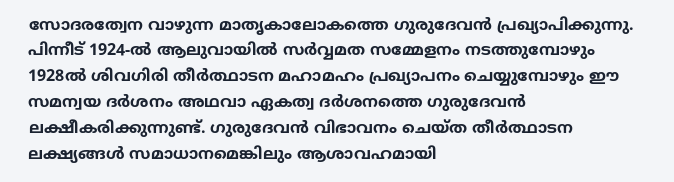സോദരത്വേന വാഴുന്ന മാതൃകാലോകത്തെ ഗുരുദേവന്‍ പ്രഖ്യാപിക്കുന്നു. പിന്നീട് 1924-ല്‍ ആലുവായില്‍ സര്‍വ്വമത സമ്മേളനം നടത്തുമ്പോഴും 1928ല്‍ ശിവഗിരി തീര്‍ത്ഥാടന മഹാമഹം പ്രഖ്യാപനം ചെയ്യുമ്പോഴും ഈ സമന്വയ ദര്‍ശനം അഥവാ ഏകത്വ ദര്‍ശനത്തെ ഗുരുദേവന്‍ ലക്ഷീകരിക്കുന്നുണ്ട്. ഗുരുദേവന്‍ വിഭാവനം ചെയ്ത തീര്‍ത്ഥാടന ലക്ഷ്യങ്ങള്‍ സമാധാനമെങ്കിലും ആശാവഹമായി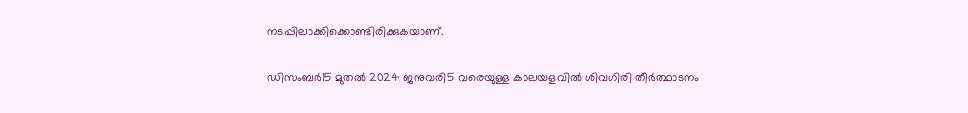നടപ്പിലാക്കിക്കൊണ്ടിരിക്കുകയാണ്.

ഡിസംബര്‍15 മുതല്‍ 2024 ജനുവരി5 വരെയുള്ള കാലയളവില്‍ ശിവഗിരി തീര്‍ത്ഥാടനം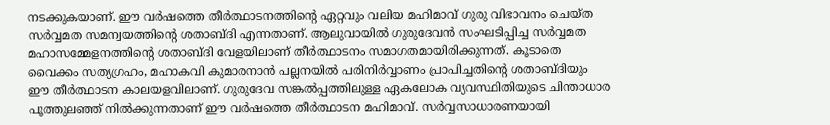നടക്കുകയാണ്. ഈ വര്‍ഷത്തെ തീര്‍ത്ഥാടനത്തിന്റെ ഏറ്റവും വലിയ മഹിമാവ് ഗുരു വിഭാവനം ചെയ്ത സര്‍വ്വമത സമന്വയത്തിന്റെ ശതാബ്ദി എന്നതാണ്. ആലുവായില്‍ ഗുരുദേവന്‍ സംഘടിപ്പിച്ച സര്‍വ്വമത മഹാസമ്മേളനത്തിന്റെ ശതാബ്ദി വേളയിലാണ് തീര്‍ത്ഥാടനം സമാഗതമായിരിക്കുന്നത്. കൂടാതെ വൈക്കം സത്യഗ്രഹം, മഹാകവി കുമാരനാന്‍ പല്ലനയില്‍ പരിനിര്‍വ്വാണം പ്രാപിച്ചതിന്റെ ശതാബ്ദിയും ഈ തീര്‍ത്ഥാടന കാലയളവിലാണ്. ഗുരുദേവ സങ്കല്‍പ്പത്തിലുള്ള ഏകലോക വ്യവസ്ഥിതിയുടെ ചിന്താധാര പൂത്തുലഞ്ഞ് നില്‍ക്കുന്നതാണ് ഈ വര്‍ഷത്തെ തീര്‍ത്ഥാടന മഹിമാവ്. സര്‍വ്വസാധാരണയായി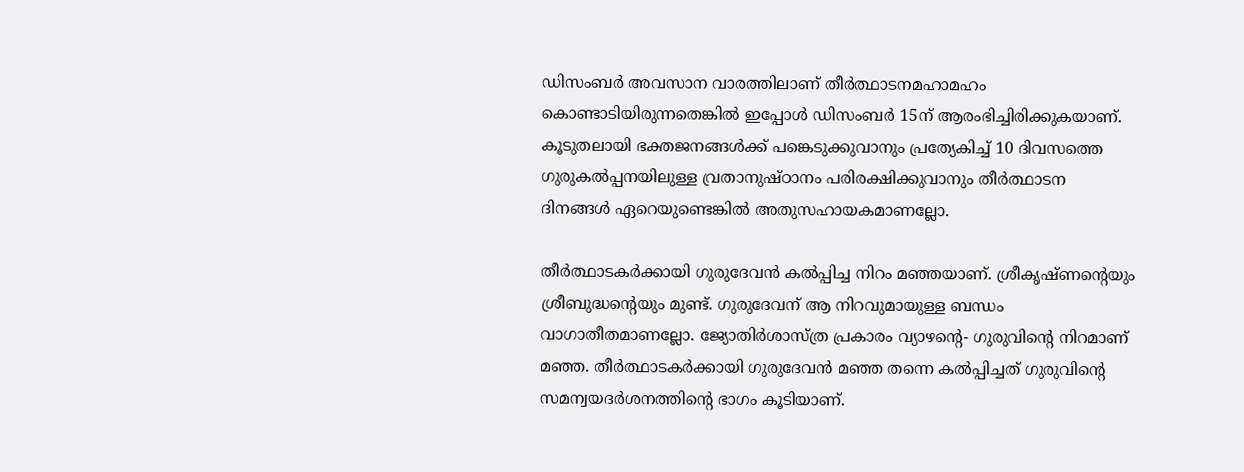ഡിസംബര്‍ അവസാന വാരത്തിലാണ് തീര്‍ത്ഥാടനമഹാമഹം കൊണ്ടാടിയിരുന്നതെങ്കില്‍ ഇപ്പോള്‍ ഡിസംബര്‍ 15ന് ആരംഭിച്ചിരിക്കുകയാണ്. കൂടുതലായി ഭക്തജനങ്ങള്‍ക്ക് പങ്കെടുക്കുവാനും പ്രത്യേകിച്ച് 10 ദിവസത്തെ ഗുരുകല്‍പ്പനയിലുള്ള വ്രതാനുഷ്ഠാനം പരിരക്ഷിക്കുവാനും തീര്‍ത്ഥാടന ദിനങ്ങള്‍ ഏറെയുണ്ടെങ്കില്‍ അതുസഹായകമാണല്ലോ.

തീര്‍ത്ഥാടകര്‍ക്കായി ഗുരുദേവന്‍ കല്‍പ്പിച്ച നിറം മഞ്ഞയാണ്. ശ്രീകൃഷ്ണന്റെയും ശ്രീബുദ്ധന്റെയും മുണ്ട്. ഗുരുദേവന് ആ നിറവുമായുള്ള ബന്ധം വാഗാതീതമാണല്ലോ. ജ്യോതിര്‍ശാസ്ത്ര പ്രകാരം വ്യാഴന്റെ- ഗുരുവിന്റെ നിറമാണ് മഞ്ഞ. തീര്‍ത്ഥാടകര്‍ക്കായി ഗുരുദേവന്‍ മഞ്ഞ തന്നെ കല്‍പ്പിച്ചത് ഗുരുവിന്റെ സമന്വയദര്‍ശനത്തിന്റെ ഭാഗം കൂടിയാണ്.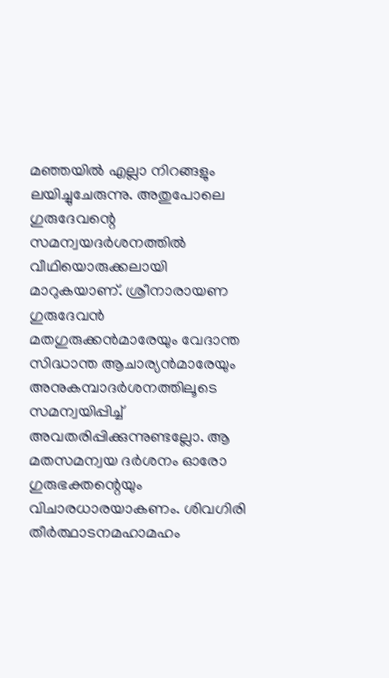മഞ്ഞയില്‍ എല്ലാ നിറങ്ങളും ലയിച്ചുചേരുന്നു. അതുപോലെ ഗുരുദേവന്റെ സമന്വയദര്‍ശനത്തില്‍ വീഥിയൊരുക്കലായി മാറുകയാണ്. ശ്രീനാരായണ ഗുരുദേവന്‍ മതഗുരുക്കന്‍മാരേയും വേദാന്ത സിദ്ധാന്ത ആചാര്യന്‍മാരേയും അനുകമ്പാദര്‍ശനത്തിലൂടെ സമന്വയിപ്പിച്ച് അവതരിപ്പിക്കുന്നുണ്ടല്ലോ. ആ മതസമന്വയ ദര്‍ശനം ഓരോ ഗുരുഭക്തന്റെയും വിചാരധാരയാകണം. ശിവഗിരി തീര്‍ത്ഥാടനമഹാമഹം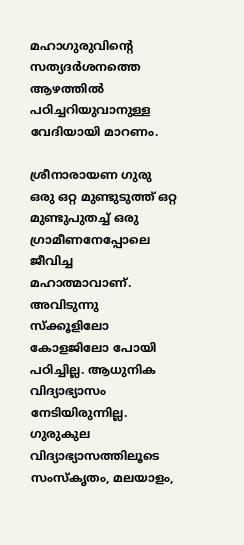മഹാഗുരുവിന്റെ സത്യദര്‍ശനത്തെ ആഴത്തില്‍ പഠിച്ചറിയുവാനുള്ള വേദിയായി മാറണം.

ശ്രീനാരായണ ഗുരു ഒരു ഒറ്റ മുണ്ടുടുത്ത് ഒറ്റ മുണ്ടുപുതച്ച് ഒരു ഗ്രാമീണനേപ്പോലെ ജീവിച്ച മഹാത്മാവാണ്. അവിടുന്നു സ്‌ക്കൂളിലോ കോളജിലോ പോയി പഠിച്ചില്ല. ആധുനിക വിദ്യാഭ്യാസം നേടിയിരുന്നില്ല. ഗുരുകുല വിദ്യാഭ്യാസത്തിലൂടെ സംസ്‌കൃതം, മലയാളം,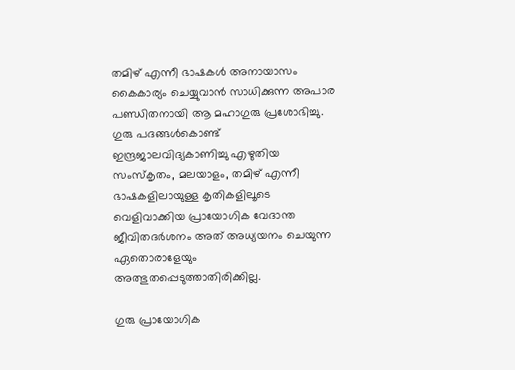തമിഴ് എന്നീ ഭാഷകള്‍ അനായാസം കൈകാര്യം ചെയ്യുവാന്‍ സാധിക്കുന്ന അപാര പണ്ഡിതനായി ആ മഹാഗുരു പ്രശോഭിച്ചു. ഗുരു പദങ്ങള്‍കൊണ്ട് ഇന്ദ്രജാലവിദ്യകാണിച്ചു എഴുതിയ സംസ്‌കൃതം, മലയാളം, തമിഴ് എന്നീ ഭാഷകളിലായുള്ള കൃതികളിലൂടെ വെളിവാക്കിയ പ്രായോഗിക വേദാന്ത ജീവിതദര്‍ശനം അത് അധ്യയനം ചെയുന്ന ഏതൊരാളേയും അത്ഭുതപ്പെടുത്താതിരിക്കില്ല.

ഗുരു പ്രായോഗിക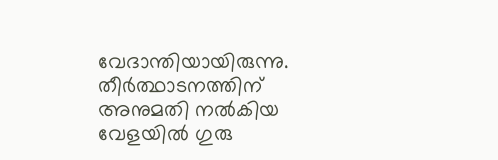വേദാന്തിയായിരുന്നു. തീര്‍ത്ഥാടനത്തിന് അനുമതി നല്‍കിയ വേളയില്‍ ഗുരു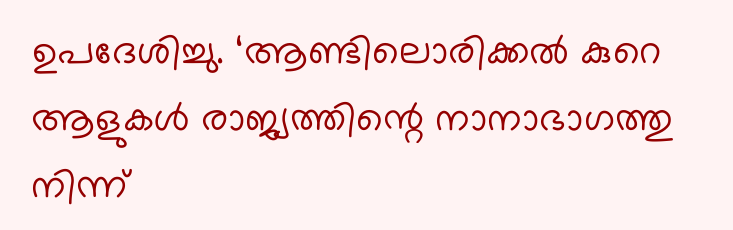ഉപദേശിച്ചു. ‘ആണ്ടിലൊരിക്കല്‍ കുറെ ആളുകള്‍ രാജ്യത്തിന്റെ നാനാഭാഗത്തു നിന്ന്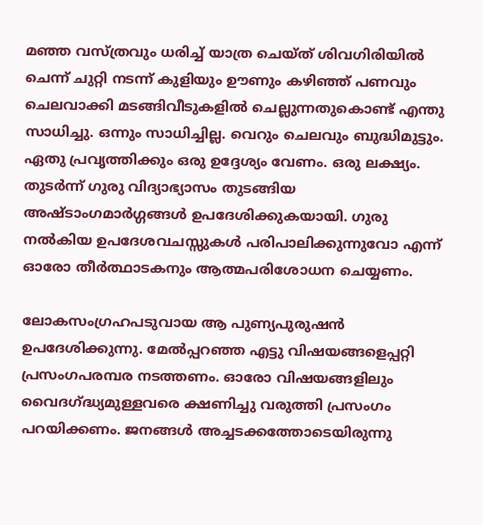മഞ്ഞ വസ്ത്രവും ധരിച്ച് യാത്ര ചെയ്ത് ശിവഗിരിയില്‍ ചെന്ന് ചുറ്റി നടന്ന് കുളിയും ഊണും കഴിഞ്ഞ് പണവും ചെലവാക്കി മടങ്ങിവീടുകളില്‍ ചെല്ലുന്നതുകൊണ്ട് എന്തു സാധിച്ചു. ഒന്നും സാധിച്ചില്ല. വെറും ചെലവും ബുദ്ധിമുട്ടും. ഏതു പ്രവൃത്തിക്കും ഒരു ഉദ്ദേശ്യം വേണം. ഒരു ലക്ഷ്യം. തുടര്‍ന്ന് ഗുരു വിദ്യാഭ്യാസം തുടങ്ങിയ അഷ്ടാംഗമാര്‍ഗ്ഗങ്ങള്‍ ഉപദേശിക്കുകയായി. ഗുരു നല്‍കിയ ഉപദേശവചസ്സുകള്‍ പരിപാലിക്കുന്നുവോ എന്ന് ഓരോ തീര്‍ത്ഥാടകനും ആത്മപരിശോധന ചെയ്യണം.

ലോകസംഗ്രഹപടുവായ ആ പുണ്യപുരുഷന്‍ ഉപദേശിക്കുന്നു. മേല്‍പ്പറഞ്ഞ എട്ടു വിഷയങ്ങളെപ്പറ്റി പ്രസംഗപരമ്പര നടത്തണം. ഓരോ വിഷയങ്ങളിലും വൈദഗ്‌ദ്ധ്യമുള്ളവരെ ക്ഷണിച്ചു വരുത്തി പ്രസംഗം പറയിക്കണം. ജനങ്ങള്‍ അച്ചടക്കത്തോടെയിരുന്നു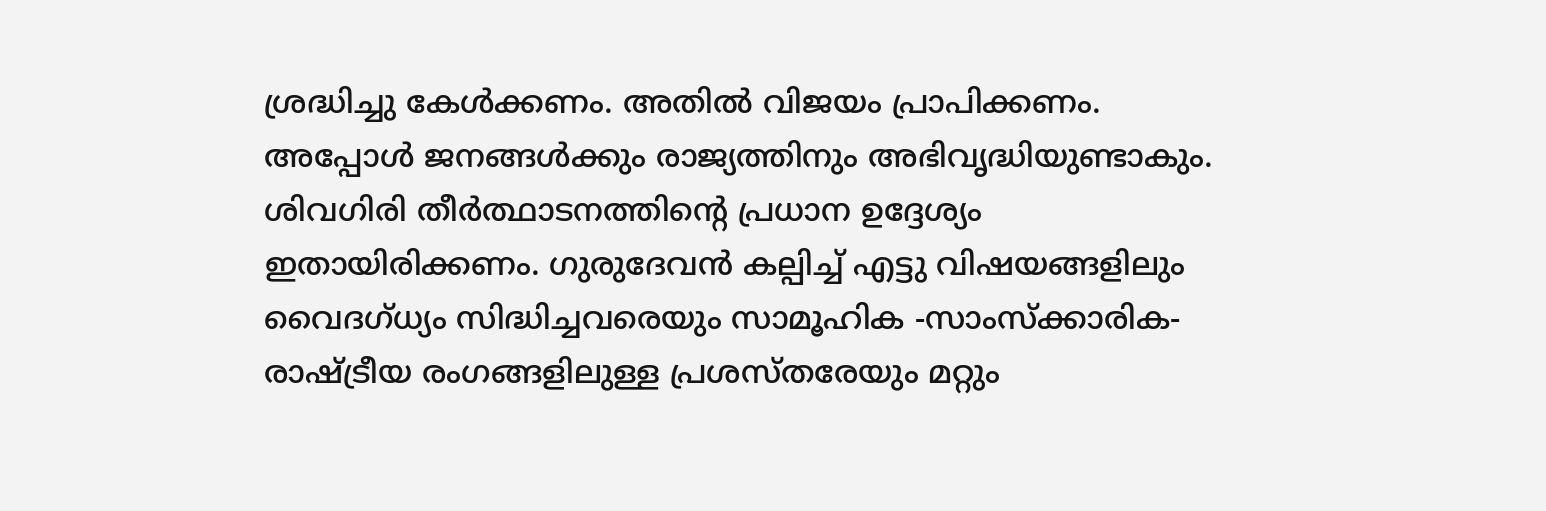ശ്രദ്ധിച്ചു കേള്‍ക്കണം. അതില്‍ വിജയം പ്രാപിക്കണം. അപ്പോള്‍ ജനങ്ങള്‍ക്കും രാജ്യത്തിനും അഭിവൃദ്ധിയുണ്ടാകും. ശിവഗിരി തീര്‍ത്ഥാടനത്തിന്റെ പ്രധാന ഉദ്ദേശ്യം ഇതായിരിക്കണം. ഗുരുദേവന്‍ കല്പിച്ച് എട്ടു വിഷയങ്ങളിലും വൈദഗ്ധ്യം സിദ്ധിച്ചവരെയും സാമൂഹിക -സാംസ്‌ക്കാരിക- രാഷ്‌ട്രീയ രംഗങ്ങളിലുള്ള പ്രശസ്തരേയും മറ്റും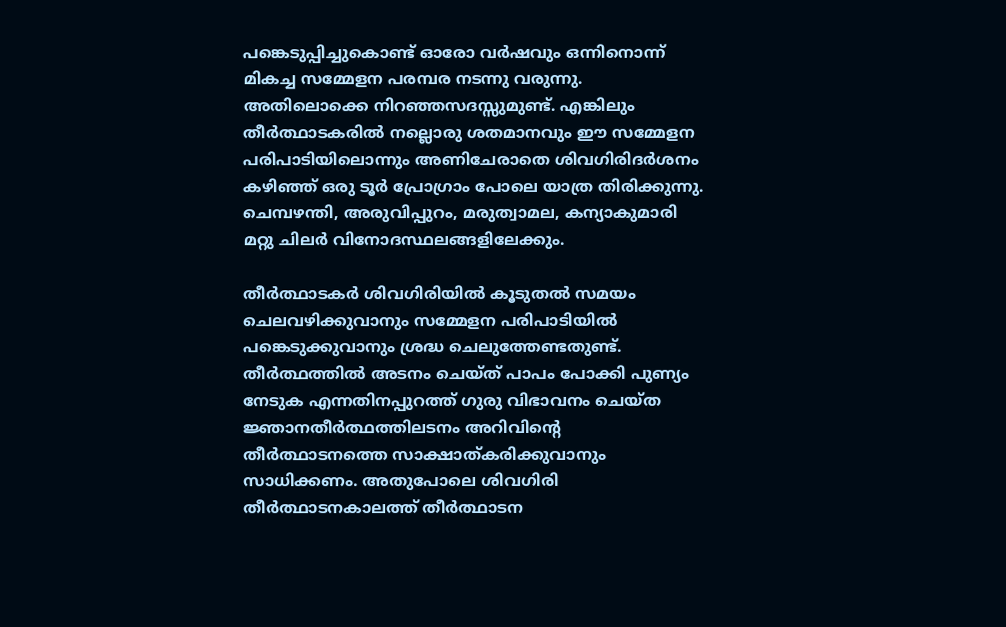പങ്കെടുപ്പിച്ചുകൊണ്ട് ഓരോ വര്‍ഷവും ഒന്നിനൊന്ന് മികച്ച സമ്മേളന പരമ്പര നടന്നു വരുന്നു. അതിലൊക്കെ നിറഞ്ഞസദസ്സുമുണ്ട്. എങ്കിലും തീര്‍ത്ഥാടകരില്‍ നല്ലൊരു ശതമാനവും ഈ സമ്മേളന പരിപാടിയിലൊന്നും അണിചേരാതെ ശിവഗിരിദര്‍ശനം കഴിഞ്ഞ് ഒരു ടൂര്‍ പ്രോഗ്രാം പോലെ യാത്ര തിരിക്കുന്നു. ചെമ്പഴന്തി, അരുവിപ്പുറം, മരുത്വാമല, കന്യാകുമാരി മറ്റു ചിലര്‍ വിനോദസ്ഥലങ്ങളിലേക്കും.

തീര്‍ത്ഥാടകര്‍ ശിവഗിരിയില്‍ കൂടുതല്‍ സമയം ചെലവഴിക്കുവാനും സമ്മേളന പരിപാടിയില്‍ പങ്കെടുക്കുവാനും ശ്രദ്ധ ചെലുത്തേണ്ടതുണ്ട്. തീര്‍ത്ഥത്തില്‍ അടനം ചെയ്ത് പാപം പോക്കി പുണ്യം നേടുക എന്നതിനപ്പുറത്ത് ഗുരു വിഭാവനം ചെയ്ത ജ്ഞാനതീര്‍ത്ഥത്തിലടനം അറിവിന്റെ തീര്‍ത്ഥാടനത്തെ സാക്ഷാത്കരിക്കുവാനും സാധിക്കണം. അതുപോലെ ശിവഗിരി തീര്‍ത്ഥാടനകാലത്ത് തീര്‍ത്ഥാടന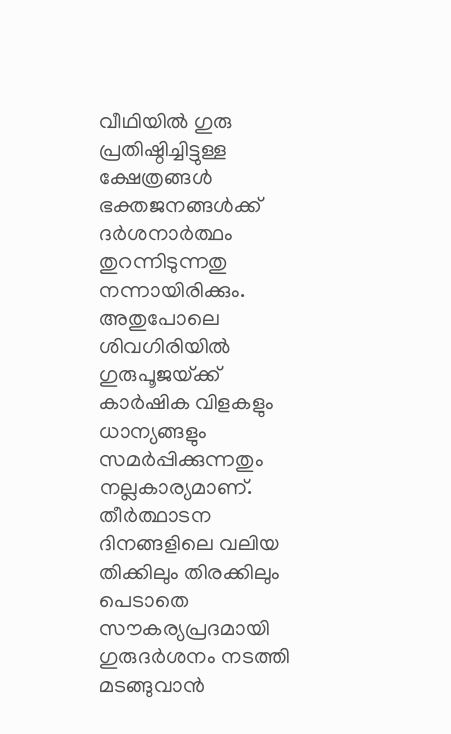വീഥിയില്‍ ഗുരു പ്രതിഷ്ഠിച്ചിട്ടുള്ള ക്ഷേത്രങ്ങള്‍ ഭക്തജനങ്ങള്‍ക്ക് ദര്‍ശനാര്‍ത്ഥം തുറന്നിടുന്നതു നന്നായിരിക്കും. അതുപോലെ ശിവഗിരിയില്‍ ഗുരുപൂജയ്‌ക്ക് കാര്‍ഷിക വിളകളും ധാന്യങ്ങളും സമര്‍പ്പിക്കുന്നതും നല്ലകാര്യമാണ്. തീര്‍ത്ഥാടന ദിനങ്ങളിലെ വലിയ തിക്കിലും തിരക്കിലും പെടാതെ സൗകര്യപ്രദമായി ഗുരുദര്‍ശനം നടത്തി മടങ്ങുവാന്‍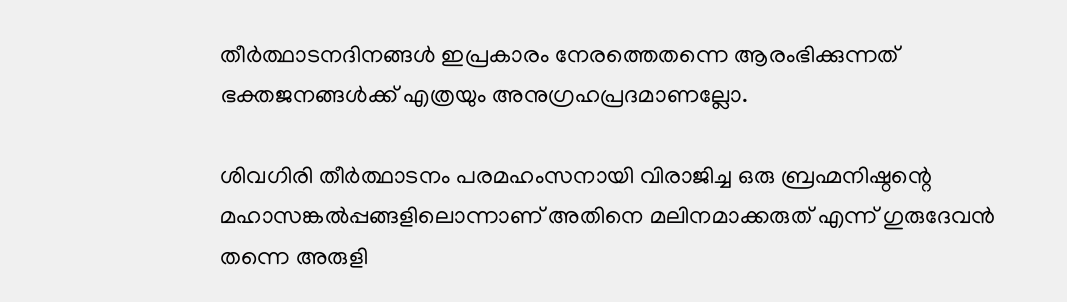തീര്‍ത്ഥാടനദിനങ്ങള്‍ ഇപ്രകാരം നേരത്തെതന്നെ ആരംഭിക്കുന്നത് ഭക്തജനങ്ങള്‍ക്ക് എത്രയും അനുഗ്രഹപ്രദമാണല്ലോ.

ശിവഗിരി തീര്‍ത്ഥാടനം പരമഹംസനായി വിരാജിച്ച ഒരു ബ്രഹ്മനിഷ്ഠന്റെ മഹാസങ്കല്‍പ്പങ്ങളിലൊന്നാണ് അതിനെ മലിനമാക്കരുത് എന്ന് ഗുരുദേവന്‍ തന്നെ അരുളി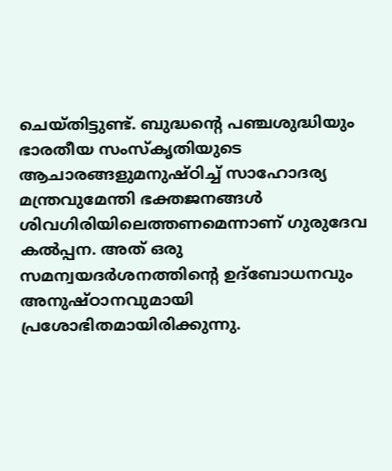ചെയ്തിട്ടുണ്ട്. ബുദ്ധന്റെ പഞ്ചശുദ്ധിയും ഭാരതീയ സംസ്‌കൃതിയുടെ ആചാരങ്ങളുമനുഷ്ഠിച്ച് സാഹോദര്യ മന്ത്രവുമേന്തി ഭക്തജനങ്ങള്‍ ശിവഗിരിയിലെത്തണമെന്നാണ് ഗുരുദേവ കല്‍പ്പന. അത് ഒരു സമന്വയദര്‍ശനത്തിന്റെ ഉദ്‌ബോധനവും അനുഷ്ഠാനവുമായി പ്രശോഭിതമായിരിക്കുന്നു.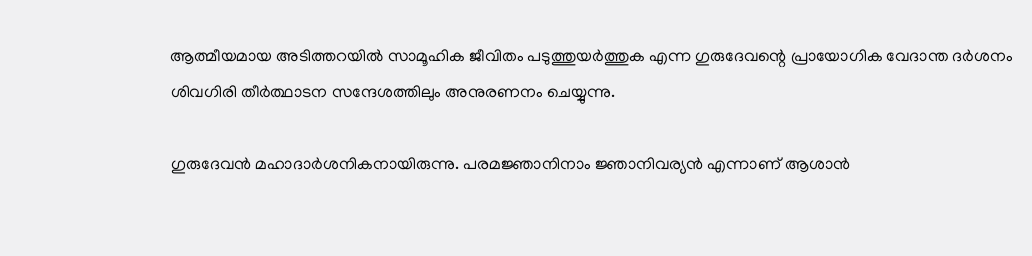ആത്മീയമായ അടിത്തറയില്‍ സാമൂഹിക ജീവിതം പടുത്തുയര്‍ത്തുക എന്ന ഗുരുദേവന്റെ പ്രായോഗിക വേദാന്ത ദര്‍ശനം ശിവഗിരി തീര്‍ത്ഥാടന സന്ദേശത്തിലും അനുരണനം ചെയ്യുന്നു.

ഗുരുദേവന്‍ മഹാദാര്‍ശനികനായിരുന്നു. പരമജ്ഞാനിനാം ജ്ഞാനിവര്യന്‍ എന്നാണ് ആശാന്‍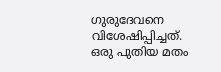ഗുരുദേവനെ വിശേഷിപ്പിച്ചത്. ഒരു പുതിയ മതം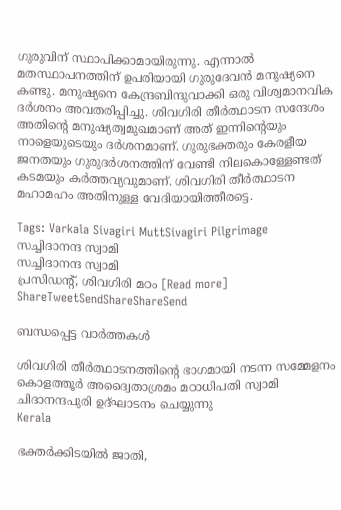ഗുരുവിന് സ്ഥാപിക്കാമായിരുന്നു. എന്നാല്‍ മതസ്ഥാപനത്തിന് ഉപരിയായി ഗുരുദേവന്‍ മനുഷ്യനെ കണ്ടു. മനുഷ്യനെ കേന്ദ്രബിന്ദുവാക്കി ഒരു വിശ്വമാനവിക ദര്‍ശനം അവതരിപ്പിച്ചു. ശിവഗിരി തീര്‍ത്ഥാടന സന്ദേശം അതിന്റെ മനുഷ്യത്വമുഖമാണ് അത് ഇന്നിന്റെയും നാളെയുടെയും ദര്‍ശനമാണ്. ഗുരുഭക്തരും കേരളീയ ജനതയും ഗുരുദര്‍ശനത്തിന് വേണ്ടി നിലകൊള്ളേണ്ടത് കടമയും കര്‍ത്തവ്യവുമാണ്. ശിവഗിരി തീര്‍ത്ഥാടന മഹാമഹം അതിനുള്ള വേദിയായിത്തീരട്ടെ.

Tags: Varkala Sivagiri MuttSivagiri Pilgrimage
സച്ചിദാനന്ദ സ്വാമി
സച്ചിദാനന്ദ സ്വാമി
പ്രസിഡന്റ്, ശിവഗിരി മഠം [Read more]
ShareTweetSendShareShareSend

ബന്ധപ്പെട്ട വാര്‍ത്തകള്‍

ശിവഗിരി തീര്‍ത്ഥാടനത്തിന്റെ ഭാഗമായി നടന്ന സമ്മേളനം കൊളത്തൂര്‍ അദ്വൈതാശ്രമം മഠാധിപതി സ്വാമി ചിദാനന്ദപുരി ഉദ്ഘാടനം ചെയ്യുന്നു
Kerala

ഭക്തര്‍ക്കിടയില്‍ ജാതി,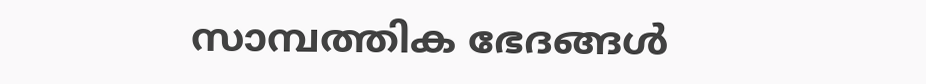സാമ്പത്തിക ഭേദങ്ങള്‍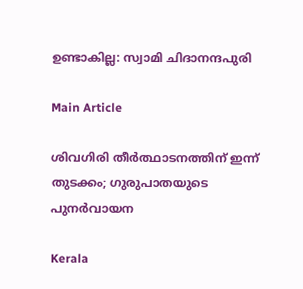ഉണ്ടാകില്ല: സ്വാമി ചിദാനന്ദപുരി

Main Article

ശിവഗിരി തീര്‍ത്ഥാടനത്തിന് ഇന്ന് തുടക്കം; ഗുരുപാതയുടെ പുനര്‍വായന

Kerala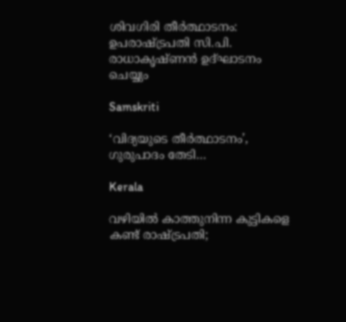ശിവഗിരി തീര്‍ത്ഥാടനം: ഉപരാഷ്‌ട്രപതി സി.പി. രാധാകൃഷ്ണന്‍ ഉദ്ഘാടനം ചെയ്യും

Samskriti

‘വിദ്യയുടെ തീര്‍ത്ഥാടനം’, ഗുരുപാദം തേടി…

Kerala

വഴിയിൽ കാത്തുനിന്ന കുട്ടികളെ കണ്ട് രാഷ്‌ട്രപതി;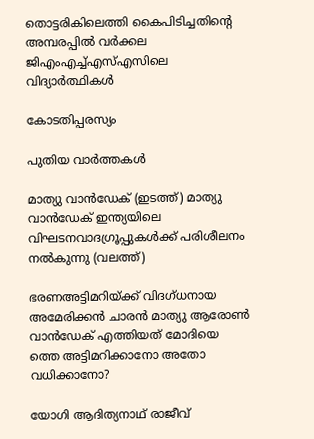തൊട്ടരികിലെത്തി കൈപിടിച്ചതിന്റെ അമ്പരപ്പിൽ വര്‍ക്കല ജിഎംഎച്ച്എസ്എസിലെ വിദ്യാർത്ഥികൾ

കോടതിപ്പരസ്യം

പുതിയ വാര്‍ത്തകള്‍

മാത്യു വാന്‍ഡേക് (ഇടത്ത്) മാത്യു വാന്‍ഡേക് ഇന്ത്യയിലെ വിഘടനവാദഗ്രൂപ്പുകള്‍ക്ക് പരിശീലനം നല്‍കുന്നു (വലത്ത്)

ഭരണഅട്ടിമറിയ്‌ക്ക് വിദഗ്ധനായ അമേരിക്കന്‍ ചാരന്‍ മാത്യു ആരോണ്‍ വാന്‍ഡേക് എത്തിയത് മോദിയെ ത്തെ അട്ടിമറിക്കാനോ അതോ വധിക്കാനോ?

യോഗി ആദിത്യനാഥ് രാജീവ്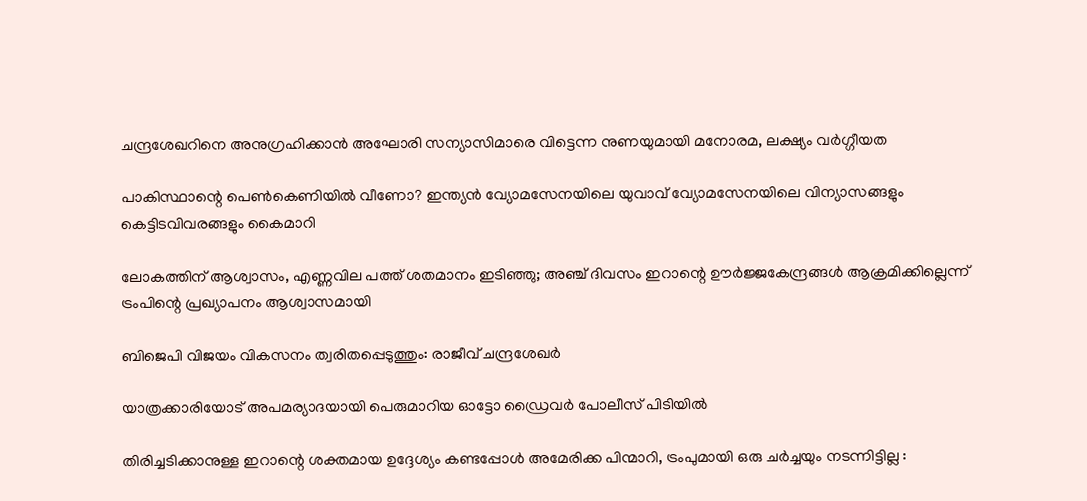ചന്ദ്രശേഖറിനെ അനുഗ്രഹിക്കാന്‍ അഘോരി സന്യാസിമാരെ വിട്ടെന്ന നുണയുമായി മനോരമ, ലക്ഷ്യം വര്‍ഗ്ഗീയത

പാകിസ്ഥാന്റെ പെണ്‍കെണിയില്‍ വീണോ? ഇന്ത്യന്‍ വ്യോമസേനയിലെ യുവാവ് വ്യോമസേനയിലെ വിന്യാസങ്ങളും കെട്ടിടവിവരങ്ങളും കൈമാറി

ലോകത്തിന് ആശ്വാസം, എണ്ണവില പത്ത് ശതമാനം ഇടിഞ്ഞു; അഞ്ച് ദിവസം ഇറാന്റെ ഊര്‍ജ്ജകേന്ദ്രങ്ങള്‍ ആക്രമിക്കില്ലെന്ന് ട്രംപിന്റെ പ്രഖ്യാപനം ആശ്വാസമായി

ബിജെപി വിജയം വികസനം ത്വരിതപ്പെടുത്തും: രാജീവ് ചന്ദ്രശേഖർ

യാത്രക്കാരിയോട് അപമര്യാദയായി പെരുമാറിയ ഓട്ടോ ഡ്രൈവർ പോലീസ് പിടിയിൽ

തിരിച്ചടിക്കാനുള്ള ഇറാന്റെ ശക്തമായ ഉദ്ദേശ്യം കണ്ടപ്പോൾ അമേരിക്ക പിന്മാറി, ട്രംപുമായി ഒരു ചർച്ചയും നടന്നിട്ടില്ല :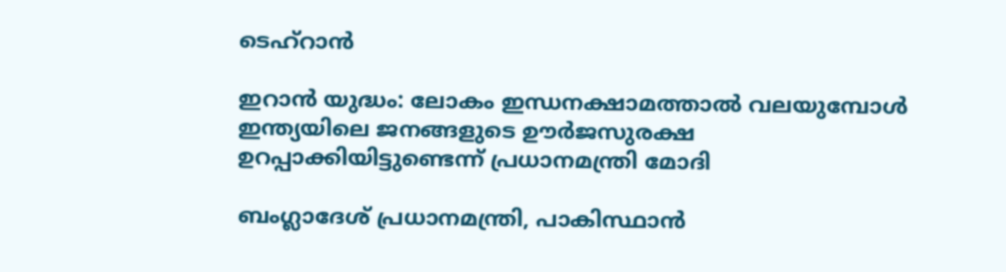ടെഹ്‌റാൻ

ഇറാന്‍ യുദ്ധം: ലോകം ഇന്ധനക്ഷാമത്താല്‍ വലയുമ്പോള്‍ ഇന്ത്യയിലെ ജനങ്ങളുടെ ഊർജസുരക്ഷ ഉറപ്പാക്കിയിട്ടുണ്ടെന്ന് പ്രധാനമന്ത്രി മോദി

ബംഗ്ലാദേശ് പ്രധാനമന്ത്രി, പാകിസ്ഥാന്‍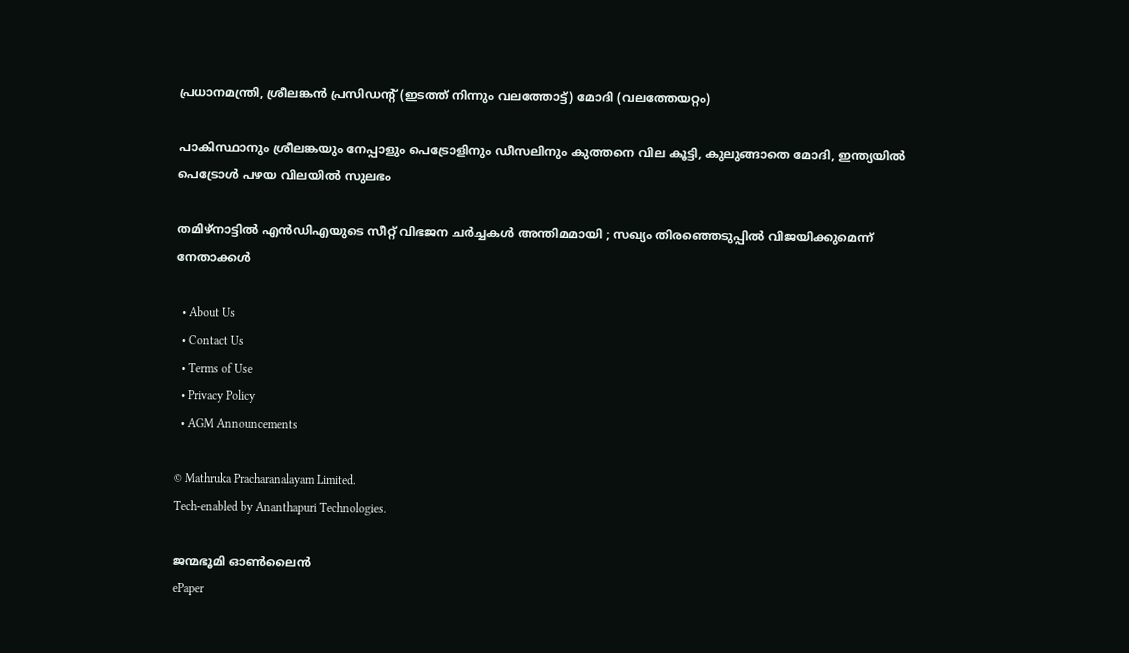പ്രധാനമന്ത്രി, ശ്രീലങ്കന്‍ പ്രസിഡന്‍റ് (ഇടത്ത് നിന്നും വലത്തോട്ട്) മോദി (വലത്തേയറ്റം)

പാകിസ്ഥാനും ശ്രീലങ്കയും നേപ്പാളും പെട്രോളിനും ഡീസലിനും കുത്തനെ വില കൂട്ടി, കുലുങ്ങാതെ മോദി, ഇന്ത്യയില്‍ പെട്രോള്‍ പഴയ വിലയില്‍ സുലഭം

തമിഴ്നാട്ടിൽ എൻഡിഎയുടെ സീറ്റ് വിഭജന ചർച്ചകൾ അന്തിമമായി ; സഖ്യം തിരഞ്ഞെടുപ്പിൽ വിജയിക്കുമെന്ന് നേതാക്കൾ

  • About Us
  • Contact Us
  • Terms of Use
  • Privacy Policy
  • AGM Announcements

© Mathruka Pracharanalayam Limited.
Tech-enabled by Ananthapuri Technologies.

ജന്മഭൂമി ഓണ്‍ലൈന്‍
ePaper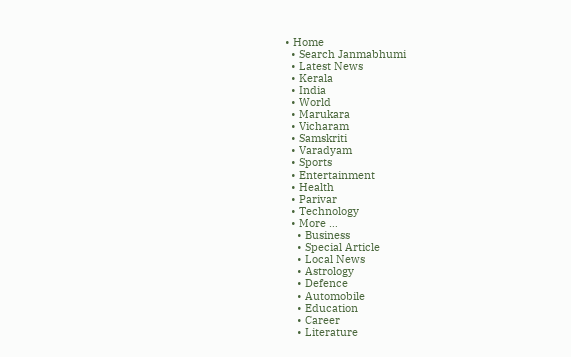• Home
  • Search Janmabhumi
  • Latest News
  • Kerala
  • India
  • World
  • Marukara
  • Vicharam
  • Samskriti
  • Varadyam
  • Sports
  • Entertainment
  • Health
  • Parivar
  • Technology
  • More …
    • Business
    • Special Article
    • Local News
    • Astrology
    • Defence
    • Automobile
    • Education
    • Career
    • Literature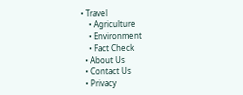• Travel
    • Agriculture
    • Environment
    • Fact Check
  • About Us
  • Contact Us
  • Privacy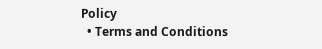Policy
  • Terms and Conditions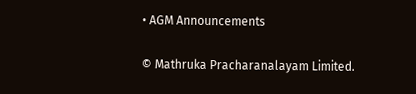• AGM Announcements

© Mathruka Pracharanalayam Limited.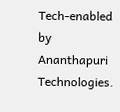Tech-enabled by Ananthapuri Technologies.